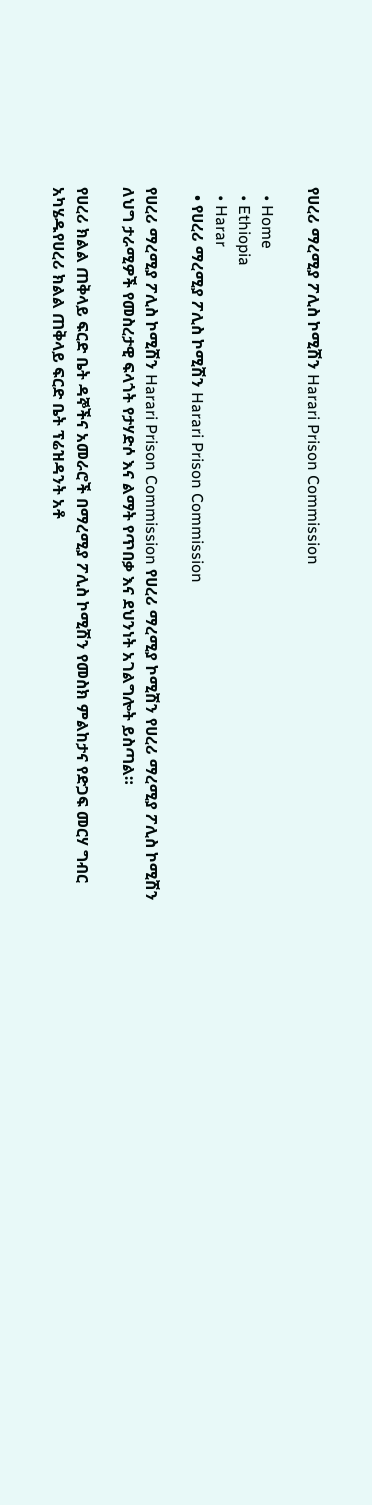የሀረሪ ማረሚያ ፖሊስ ኮሚሽን Harari Prison Commission

  • Home
  • Ethiopia
  • Harar
  • የሀረሪ ማረሚያ ፖሊስ ኮሚሽን Harari Prison Commission

የሀረሪ ማረሚያ ፖሊስ ኮሚሽን Harari Prison Commission የሀረሪ ማረሚያ ኮሚሽን የሀረሪ ማረሚያ ፖሊስ ኮሚሽን ለህግ ታራሚዎች የመስረታዊ ፍላጎት የታሃድሶ እና ልማት የጥበቃ እና ደህንነት አገልግሎት ይስጣል።

የሀረሪ ክልል ጠቅላይ ፍርድ ቤት ዳኞችና አመራሮች በማረሚያ ፖሊስ ኮሚሽን የመስክ ምልከታና የድጋፍ መርሃ ግብር አካሄዱየሀረሪ ክልል ጠቅላይ ፍርድ ቤት ፕሬዝዳንት አቶ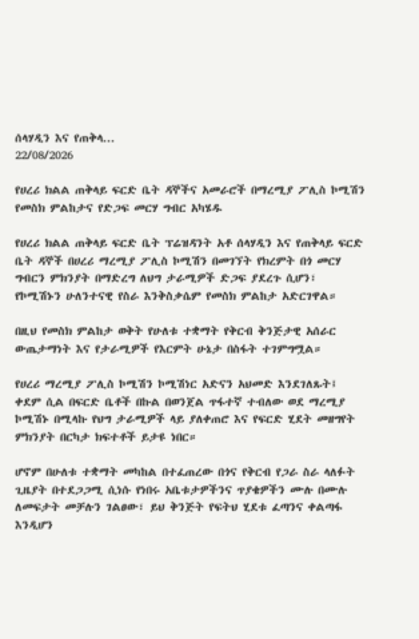ሰላሃዲን እና የጠቅላ...
22/08/2026

የሀረሪ ክልል ጠቅላይ ፍርድ ቤት ዳኞችና አመራሮች በማረሚያ ፖሊስ ኮሚሽን የመስክ ምልከታና የድጋፍ መርሃ ግብር አካሄዱ

የሀረሪ ክልል ጠቅላይ ፍርድ ቤት ፕሬዝዳንት አቶ ሰላሃዲን እና የጠቅላይ ፍርድ ቤት ዳኞች በሀረሪ ማረሚያ ፖሊስ ኮሚሽን በመገኘት የክረምት በጎ መርሃ ግብርን ምክንያት በማድረግ ለህግ ታራሚዎች ድጋፍ ያደረጉ ሲሆን፣ የኮሚሽኑን ሁለንተናዊ የስራ እንቅስቃሴም የመስክ ምልከታ አድርገዋል።

በዚህ የመስክ ምልከታ ወቅት የሁለቱ ተቋማት የቅርብ ቅንጅታዊ አሰራር ውጤታማነት እና የታራሚዎች የእርምት ሁኔታ በስፋት ተገምግሟል።

የሀረሪ ማረሚያ ፖሊስ ኮሚሽን ኮሚሽነር አድናን አህመድ እንደገለጹት፤ ቀደም ሲል በፍርድ ቤቶች በኩል በወንጀል ጥፋተኛ ተብለው ወደ ማረሚያ ኮሚሽኑ በሚላኩ የህግ ታራሚዎች ላይ ያለቀጠሮ እና የፍርድ ሂደት መዘግየት ምክንያት በርካታ ክፍተቶች ይታዩ ነበር።

ሆኖም በሁለቱ ተቋማት መካከል በተፈጠረው በጎና የቅርብ የጋራ ስራ ላለፉት ጊዜያት በተደጋጋሚ ሲነሱ የነበሩ አቤቱታዎችንና ጥያቄዎችን ሙሉ በሙሉ ለመፍታት መቻሉን ገልፀው፣ ይህ ቅንጅት የፍትህ ሂደቱ ፈጣንና ቀልጣፋ እንዲሆን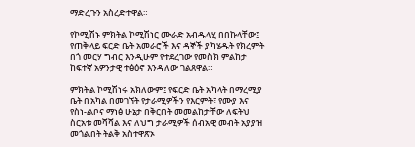ማድረጉን አስረድተዋል።

የኮሚሽኑ ምክትል ኮሚሽነር ሙራድ አብዱላሂ በበኩላቸው፤ የጠቅላይ ፍርድ ቤት አመራሮች እና ዳኞች ያካሄዱት የክረምት በጎ መርሃ ግብር እንዲሁም የተደረገው የመስክ ምልከታ ከፍተኛ አዎንታዊ ተፅዕኖ እንዳለው ገልጸዋል።

ምክትል ኮሚሽነሩ አክለውም፤ የፍርድ ቤት አካላት በማረሚያ ቤት በአካል በመገኘት የታራሚዎችን የእርምት፣ የሙያ እና የስነ-ልቦና ማነፅ ሁኔታ በቅርበት መመልከታቸው ለፍትህ ስርአቱ መሻሻል እና ለህግ ታራሚዎች ሰብአዊ መብት አያያዝ መጎልበት ትልቅ አስተዋጽኦ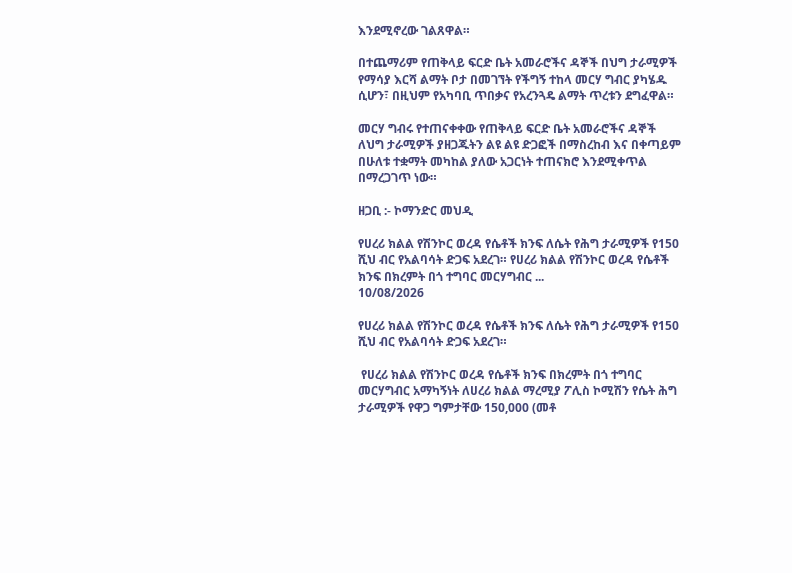እንደሚኖረው ገልጸዋል።

በተጨማሪም የጠቅላይ ፍርድ ቤት አመራሮችና ዳኞች በህግ ታራሚዎች የማሳያ እርሻ ልማት ቦታ በመገኘት የችግኝ ተከላ መርሃ ግብር ያካሄዱ ሲሆን፣ በዚህም የአካባቢ ጥበቃና የአረንጓዴ ልማት ጥረቱን ደግፈዋል።

መርሃ ግብሩ የተጠናቀቀው የጠቅላይ ፍርድ ቤት አመራሮችና ዳኞች ለህግ ታራሚዎች ያዘጋጁትን ልዩ ልዩ ድጋፎች በማስረከብ እና በቀጣይም በሁለቱ ተቋማት መካከል ያለው አጋርነት ተጠናክሮ እንደሚቀጥል በማረጋገጥ ነው።

ዘጋቢ :- ኮማንድር መህዲ

የሀረሪ ክልል የሽንኮር ወረዳ የሴቶች ክንፍ ለሴት የሕግ ታራሚዎች የ150 ሺህ ብር የአልባሳት ድጋፍ አደረገ። የሀረሪ ክልል የሽንኮር ወረዳ የሴቶች ክንፍ በክረምት በጎ ተግባር መርሃግብር ...
10/08/2026

የሀረሪ ክልል የሽንኮር ወረዳ የሴቶች ክንፍ ለሴት የሕግ ታራሚዎች የ150 ሺህ ብር የአልባሳት ድጋፍ አደረገ።

 የሀረሪ ክልል የሽንኮር ወረዳ የሴቶች ክንፍ በክረምት በጎ ተግባር መርሃግብር አማካኝነት ለሀረሪ ክልል ማረሚያ ፖሊስ ኮሚሽን የሴት ሕግ ታራሚዎች የዋጋ ግምታቸው 150,000 (መቶ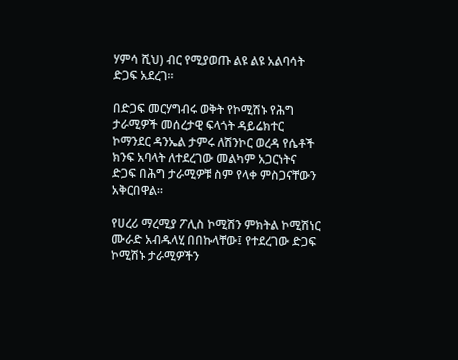ሃምሳ ሺህ) ብር የሚያወጡ ልዩ ልዩ አልባሳት ድጋፍ አደረገ።

በድጋፍ መርሃግብሩ ወቅት የኮሚሽኑ የሕግ ታራሚዎች መሰረታዊ ፍላጎት ዳይሬክተር ኮማንደር ዳንኤል ታምሩ ለሽንኮር ወረዳ የሴቶች ክንፍ አባላት ለተደረገው መልካም አጋርነትና ድጋፍ በሕግ ታራሚዎቹ ስም የላቀ ምስጋናቸውን አቅርበዋል።

የሀረሪ ማረሚያ ፖሊስ ኮሚሽን ምክትል ኮሚሽነር ሙራድ አብዱላሂ በበኩላቸው፤ የተደረገው ድጋፍ ኮሚሽኑ ታራሚዎችን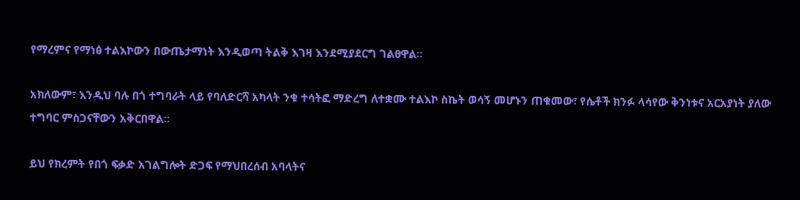የማረምና የማነፅ ተልእኮውን በውጤታማነት እንዲወጣ ትልቅ እገዛ እንደሚያደርግ ገልፀዋል።

አክለውም፣ እንዲህ ባሉ በጎ ተግባራት ላይ የባለድርሻ አካላት ንቁ ተሳትፎ ማድረግ ለተቋሙ ተልእኮ ስኬት ወሳኝ መሆኑን ጠቁመው፣ የሴቶች ክንፉ ላሳየው ቅንነቱና አርአያነት ያለው ተግባር ምስጋናቸውን አቅርበዋል።

ይህ የክረምት የበጎ ፍቃድ አገልግሎት ድጋፍ የማህበረሰብ አባላትና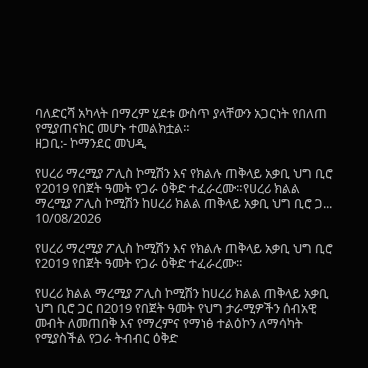ባለድርሻ አካላት በማረም ሂደቱ ውስጥ ያላቸውን አጋርነት የበለጠ የሚያጠናክር መሆኑ ተመልክቷል።
ዘጋቢ:- ኮማንደር መህዲ

የሀረሪ ማረሚያ ፖሊስ ኮሚሽን እና የክልሉ ጠቅላይ አቃቢ ህግ ቢሮ የ2019 የበጀት ዓመት የጋራ ዕቅድ ተፈራረሙ።የሀረሪ ክልል ማረሚያ ፖሊስ ኮሚሽን ከሀረሪ ክልል ጠቅላይ አቃቢ ህግ ቢሮ ጋ...
10/08/2026

የሀረሪ ማረሚያ ፖሊስ ኮሚሽን እና የክልሉ ጠቅላይ አቃቢ ህግ ቢሮ የ2019 የበጀት ዓመት የጋራ ዕቅድ ተፈራረሙ።

የሀረሪ ክልል ማረሚያ ፖሊስ ኮሚሽን ከሀረሪ ክልል ጠቅላይ አቃቢ ህግ ቢሮ ጋር በ2019 የበጀት ዓመት የህግ ታራሚዎችን ሰብአዊ መብት ለመጠበቅ እና የማረምና የማነፅ ተልዕኮን ለማሳካት የሚያስችል የጋራ ትብብር ዕቅድ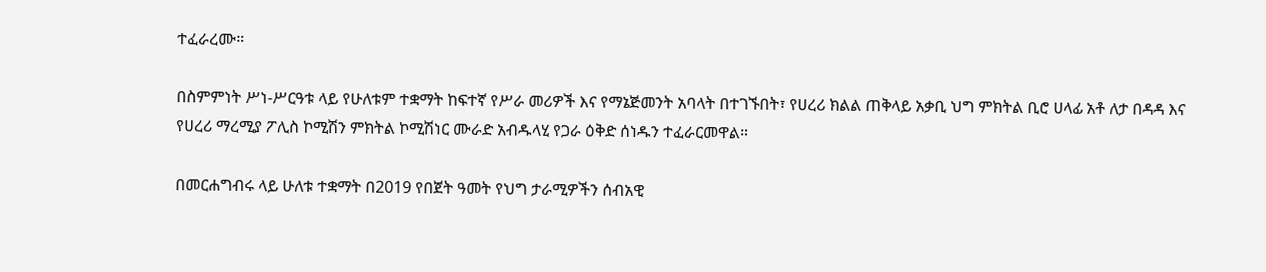ተፈራረሙ።

በስምምነት ሥነ-ሥርዓቱ ላይ የሁለቱም ተቋማት ከፍተኛ የሥራ መሪዎች እና የማኔጅመንት አባላት በተገኙበት፣ የሀረሪ ክልል ጠቅላይ አቃቢ ህግ ምክትል ቢሮ ሀላፊ አቶ ለታ በዳዳ እና የሀረሪ ማረሚያ ፖሊስ ኮሚሽን ምክትል ኮሚሽነር ሙራድ አብዱላሂ የጋራ ዕቅድ ሰነዱን ተፈራርመዋል።

በመርሐግብሩ ላይ ሁለቱ ተቋማት በ2019 የበጀት ዓመት የህግ ታራሚዎችን ሰብአዊ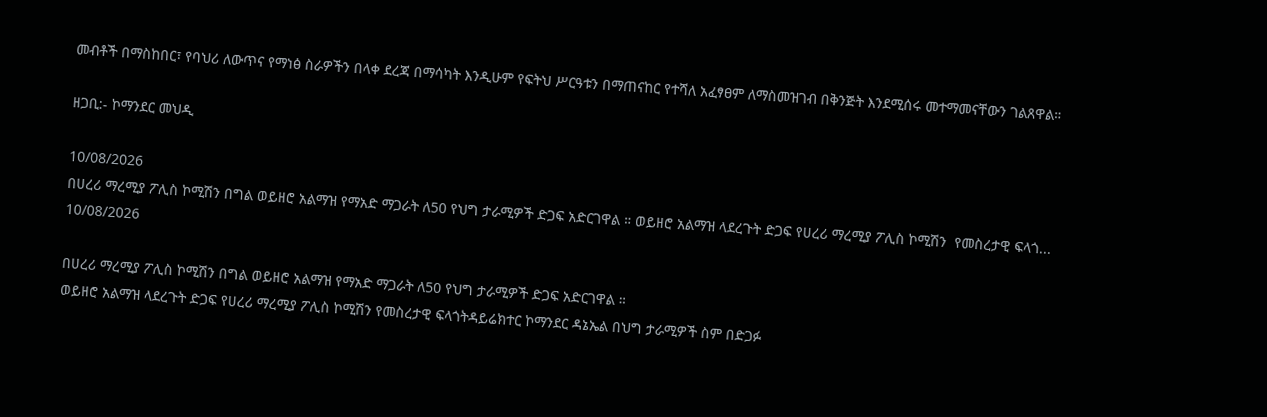መብቶች በማስከበር፣ የባህሪ ለውጥና የማነፅ ስራዎችን በላቀ ደረጃ በማሳካት እንዲሁም የፍትህ ሥርዓቱን በማጠናከር የተሻለ አፈፃፀም ለማስመዝገብ በቅንጅት እንደሚሰሩ መተማመናቸውን ገልጸዋል።

ዘጋቢ:- ኮማንደር መህዲ

10/08/2026
በሀረሪ ማረሚያ ፖሊስ ኮሚሽን በግል ወይዘሮ አልማዝ የማአድ ማጋራት ለ50 የህግ ታራሚዎች ድጋፍ አድርገዋል ። ወይዘሮ አልማዝ ላደረጉት ድጋፍ የሀረሪ ማረሚያ ፖሊስ ኮሚሽን  የመስረታዊ ፍላጎ...
10/08/2026

በሀረሪ ማረሚያ ፖሊስ ኮሚሽን በግል ወይዘሮ አልማዝ የማአድ ማጋራት ለ50 የህግ ታራሚዎች ድጋፍ አድርገዋል ።
ወይዘሮ አልማዝ ላደረጉት ድጋፍ የሀረሪ ማረሚያ ፖሊስ ኮሚሽን የመስረታዊ ፍላጎትዳይሬክተር ኮማንደር ዳኔኤል በህግ ታራሚዎች ስም በድጋፉ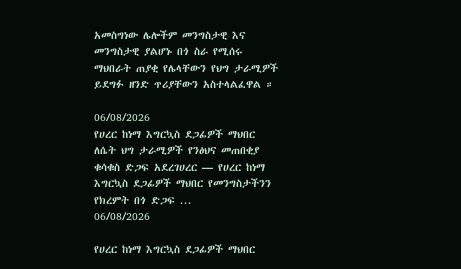አመስግነው ሌሎችም መንግስታዊ እና መንግስታዊ ያልሆኑ በጎ ስራ የሚሰሩ ማህበራት ጠያቂ የሌላቸውን የህግ ታራሚዎች ይደግፉ ዘንድ ጥሪያቸውን አስተላልፈዋል ።

06/08/2026
የሀረር ከነማ እግርኳስ ደጋፊዎች ማህበር ለሴት ህግ ታራሚዎች የንፅህና መጠበቂያ ቁሳቁስ ድጋፍ አደረገሀረር — የሀረር ከነማ እግርኳስ ደጋፊዎች ማህበር የመንግስታችንን የክረምት በጎ ድጋፍ ...
06/08/2026

የሀረር ከነማ እግርኳስ ደጋፊዎች ማህበር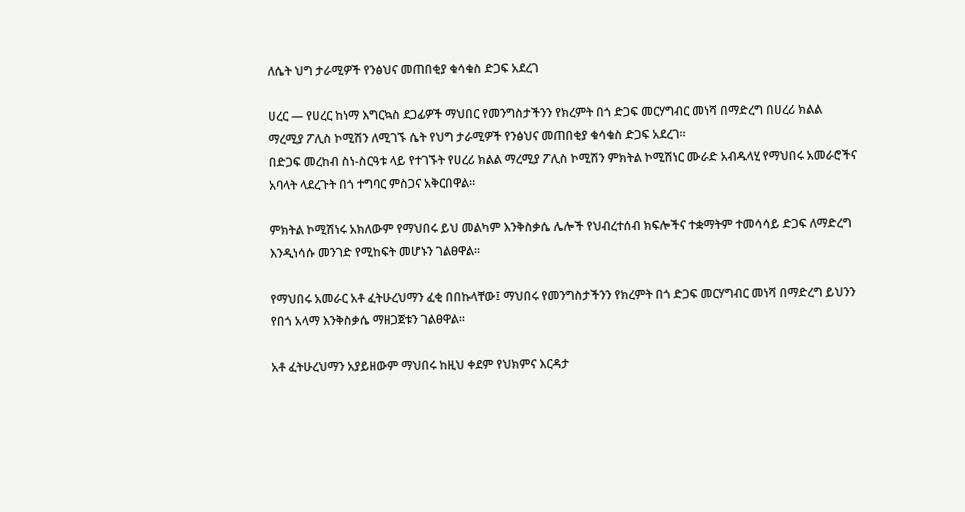ለሴት ህግ ታራሚዎች የንፅህና መጠበቂያ ቁሳቁስ ድጋፍ አደረገ

ሀረር — የሀረር ከነማ እግርኳስ ደጋፊዎች ማህበር የመንግስታችንን የክረምት በጎ ድጋፍ መርሃግብር መነሻ በማድረግ በሀረሪ ክልል ማረሚያ ፖሊስ ኮሚሽን ለሚገኙ ሴት የህግ ታራሚዎች የንፅህና መጠበቂያ ቁሳቁስ ድጋፍ አደረገ።
በድጋፍ መረከብ ስነ-ስርዓቱ ላይ የተገኙት የሀረሪ ክልል ማረሚያ ፖሊስ ኮሚሽን ምክትል ኮሚሽነር ሙራድ አብዱላሂ የማህበሩ አመራሮችና አባላት ላደረጉት በጎ ተግባር ምስጋና አቅርበዋል።

ምክትል ኮሚሽነሩ አክለውም የማህበሩ ይህ መልካም እንቅስቃሴ ሌሎች የህብረተሰብ ክፍሎችና ተቋማትም ተመሳሳይ ድጋፍ ለማድረግ እንዲነሳሱ መንገድ የሚከፍት መሆኑን ገልፀዋል።

የማህበሩ አመራር አቶ ፈትሁረህማን ፈቂ በበኩላቸው፤ ማህበሩ የመንግስታችንን የክረምት በጎ ድጋፍ መርሃግብር መነሻ በማድረግ ይህንን የበጎ አላማ እንቅስቃሴ ማዘጋጀቱን ገልፀዋል።

አቶ ፈትሁረህማን አያይዘውም ማህበሩ ከዚህ ቀደም የህክምና እርዳታ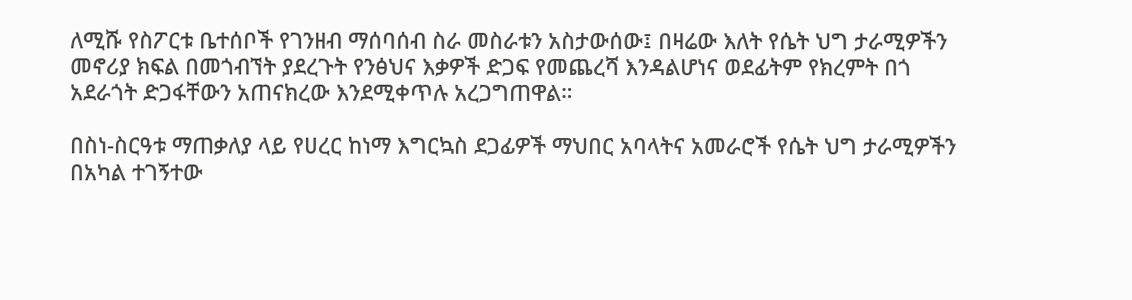ለሚሹ የስፖርቱ ቤተሰቦች የገንዘብ ማሰባሰብ ስራ መስራቱን አስታውሰው፤ በዛሬው እለት የሴት ህግ ታራሚዎችን መኖሪያ ክፍል በመጎብኘት ያደረጉት የንፅህና እቃዎች ድጋፍ የመጨረሻ እንዳልሆነና ወደፊትም የክረምት በጎ አደራጎት ድጋፋቸውን አጠናክረው እንደሚቀጥሉ አረጋግጠዋል።

በስነ-ስርዓቱ ማጠቃለያ ላይ የሀረር ከነማ እግርኳስ ደጋፊዎች ማህበር አባላትና አመራሮች የሴት ህግ ታራሚዎችን በአካል ተገኝተው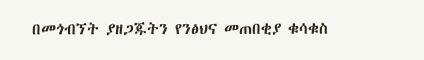በመጎብኘት ያዘጋጁትን የንፅህና መጠበቂያ ቁሳቁስ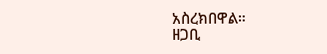አስረክበዋል።
ዘጋቢ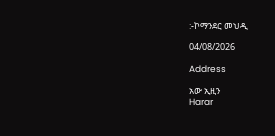:-ኮማንደር መህዲ

04/08/2026

Address

አው ኢዚን
Harar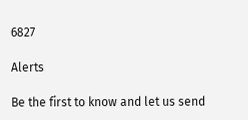6827

Alerts

Be the first to know and let us send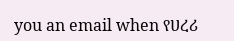you an email when የሀረሪ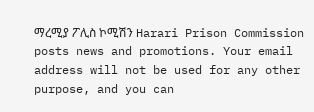ማረሚያ ፖሊስ ኮሚሽን Harari Prison Commission posts news and promotions. Your email address will not be used for any other purpose, and you can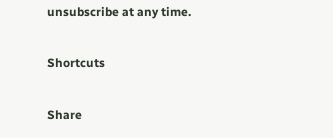unsubscribe at any time.

Shortcuts

Share